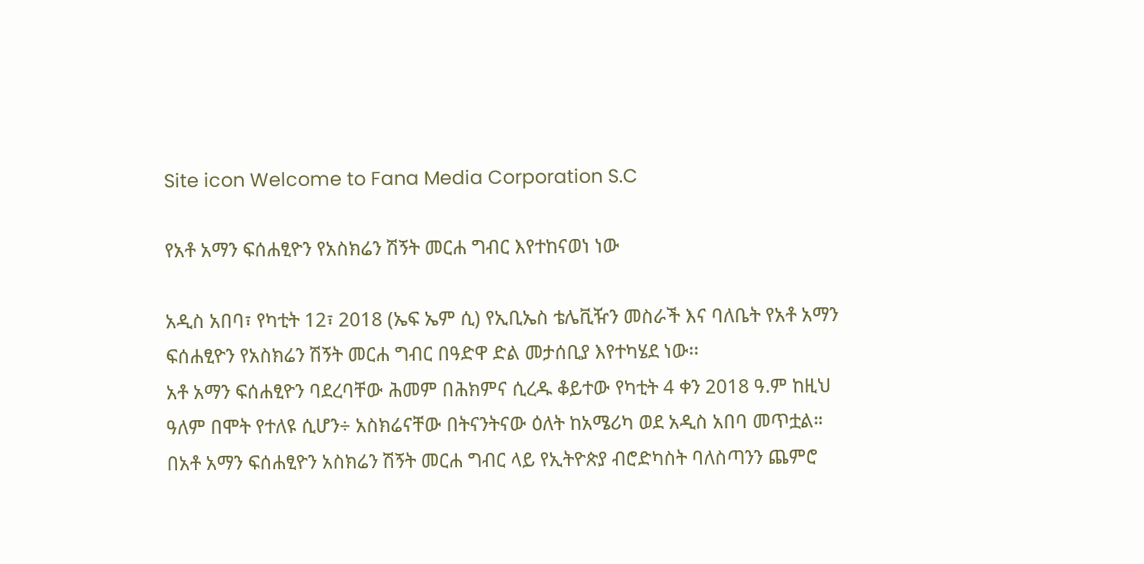Site icon Welcome to Fana Media Corporation S.C

የአቶ አማን ፍሰሐፂዮን የአስክሬን ሽኝት መርሐ ግብር እየተከናወነ ነው

አዲስ አበባ፣ የካቲት 12፣ 2018 (ኤፍ ኤም ሲ) የኢቢኤስ ቴሌቪዥን መስራች እና ባለቤት የአቶ አማን ፍሰሐፂዮን የአስክሬን ሽኝት መርሐ ግብር በዓድዋ ድል መታሰቢያ እየተካሄደ ነው፡፡
አቶ አማን ፍሰሐፂዮን ባደረባቸው ሕመም በሕክምና ሲረዱ ቆይተው የካቲት 4 ቀን 2018 ዓ.ም ከዚህ ዓለም በሞት የተለዩ ሲሆን÷ አስክሬናቸው በትናንትናው ዕለት ከአሜሪካ ወደ አዲስ አበባ መጥቷል።
በአቶ አማን ፍሰሐፂዮን አስክሬን ሽኝት መርሐ ግብር ላይ የኢትዮጵያ ብሮድካስት ባለስጣንን ጨምሮ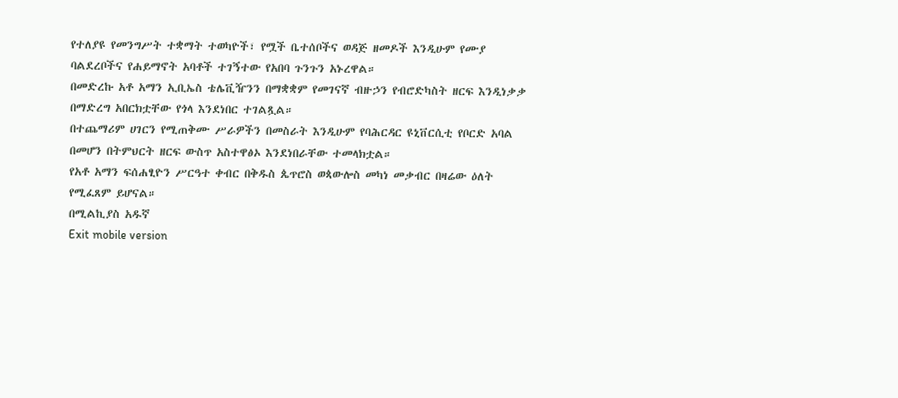የተለያዩ የመንግሥት ተቋማት ተወካዮች፣ የሟች ቤተሰቦችና ወዳጅ ዘመዶች እንዲሁም የሙያ ባልደረቦችና የሐይማኖት አባቶች ተገኝተው የአበባ ጉንጉን አኑረዋል።
በመድረኩ አቶ አማን ኢቢኤስ ቴሌቪዥንን በማቋቋም የመገናኛ ብዙኃን የብሮድካስት ዘርፍ እንዲነቃቃ በማድረግ አበርክቷቸው የጎላ እንደነበር ተገልጿል።
በተጨማሪም ሀገርን የሚጠቅሙ ሥራዎችን በመስራት እንዲሁም የባሕርዳር ዩኒቨርሲቲ የቦርድ አባል በመሆን በትምህርት ዘርፍ ውስጥ አስተዋፅኦ እንደነበራቸው ተመላክቷል።
የአቶ አማን ፍሰሐፂዮን ሥርዓተ ቀብር በቅዱስ ጴጥሮስ ወጳውሎስ መካነ መቃብር በዛሬው ዕለት የሚፈጸም ይሆናል።
በሚልኪያስ አዱኛ
Exit mobile version